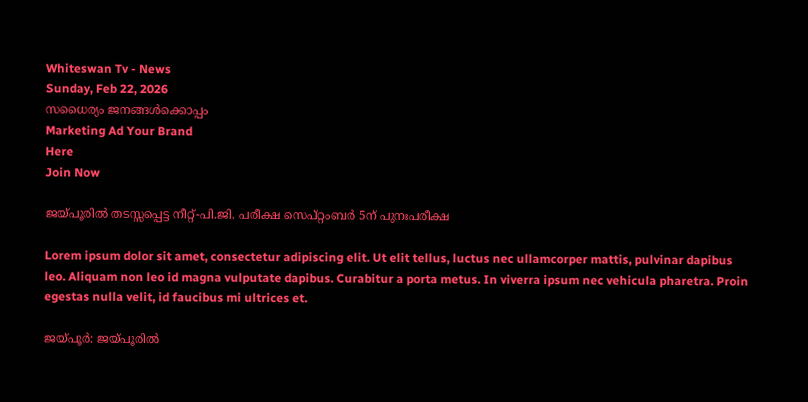Whiteswan Tv - News
Sunday, Feb 22, 2026
സധൈര്യം ജനങ്ങൾക്കൊപ്പം
Marketing Ad Your Brand
Here
Join Now

ജയ്പൂരിൽ തടസ്സപ്പെട്ട നീറ്റ്-പി.ജി. പരീക്ഷ സെപ്റ്റംബർ 5ന് പുനഃപരീക്ഷ

Lorem ipsum dolor sit amet, consectetur adipiscing elit. Ut elit tellus, luctus nec ullamcorper mattis, pulvinar dapibus leo. Aliquam non leo id magna vulputate dapibus. Curabitur a porta metus. In viverra ipsum nec vehicula pharetra. Proin egestas nulla velit, id faucibus mi ultrices et.

ജയ്പൂർ: ജയ്പൂരിൽ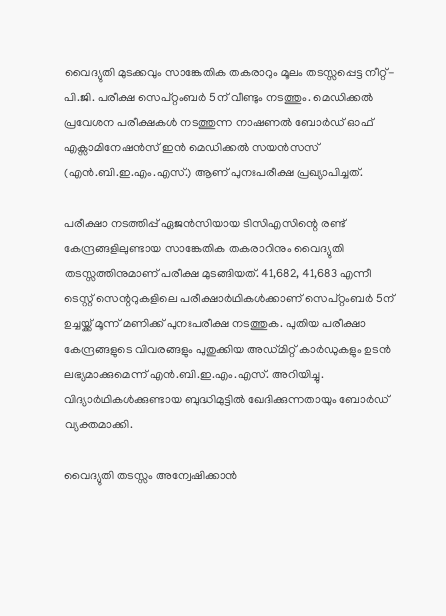വൈദ്യുതി മുടക്കവും സാങ്കേതിക തകരാറും മൂലം തടസ്സപ്പെട്ട നീറ്റ്-പി.ജി. പരീക്ഷ സെപ്റ്റംബർ 5ന് വീണ്ടും നടത്തും. മെഡിക്കൽ പ്രവേശന പരീക്ഷകൾ നടത്തുന്ന നാഷണൽ ബോർഡ് ഓഫ് എക്സാമിനേഷൻസ് ഇൻ മെഡിക്കൽ സയൻസസ് (എൻ.ബി.ഇ.എം.എസ്.) ആണ് പുനഃപരീക്ഷ പ്രഖ്യാപിച്ചത്.

പരീക്ഷാ നടത്തിപ്പ് ഏജൻസിയായ ടിസിഎസിന്റെ രണ്ട് കേന്ദ്രങ്ങളിലുണ്ടായ സാങ്കേതിക തകരാറിനും വൈദ്യുതി തടസ്സത്തിനുമാണ് പരീക്ഷ മുടങ്ങിയത്. 41,682, 41,683 എന്നീ ടെസ്റ്റ് സെന്ററുകളിലെ പരീക്ഷാർഥികൾക്കാണ് സെപ്റ്റംബർ 5ന് ഉച്ചയ്ക്ക് മൂന്ന് മണിക്ക് പുനഃപരീക്ഷ നടത്തുക. പുതിയ പരീക്ഷാ കേന്ദ്രങ്ങളുടെ വിവരങ്ങളും പുതുക്കിയ അഡ്മിറ്റ് കാർഡുകളും ഉടൻ ലഭ്യമാക്കുമെന്ന് എൻ.ബി.ഇ.എം.എസ്. അറിയിച്ചു. വിദ്യാർഥികൾക്കുണ്ടായ ബുദ്ധിമുട്ടിൽ ഖേദിക്കുന്നതായും ബോർഡ് വ്യക്തമാക്കി.

വൈദ്യുതി തടസ്സം അന്വേഷിക്കാൻ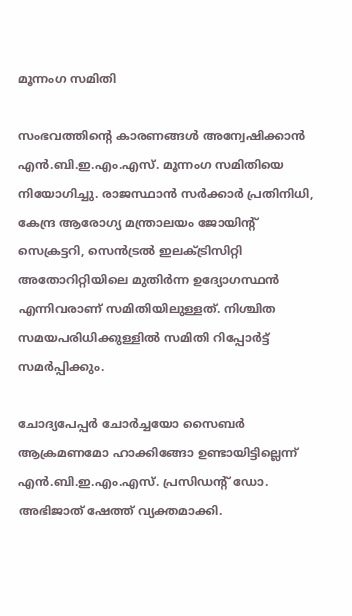മൂന്നംഗ സമിതി

സംഭവത്തിന്റെ കാരണങ്ങൾ അന്വേഷിക്കാൻ എൻ.ബി.ഇ.എം.എസ്. മൂന്നംഗ സമിതിയെ നിയോഗിച്ചു. രാജസ്ഥാൻ സർക്കാർ പ്രതിനിധി, കേന്ദ്ര ആരോഗ്യ മന്ത്രാലയം ജോയിന്റ് സെക്രട്ടറി, സെൻട്രൽ ഇലക്ട്രിസിറ്റി അതോറിറ്റിയിലെ മുതിർന്ന ഉദ്യോഗസ്ഥൻ എന്നിവരാണ് സമിതിയിലുള്ളത്. നിശ്ചിത സമയപരിധിക്കുള്ളിൽ സമിതി റിപ്പോർട്ട് സമർപ്പിക്കും.

ചോദ്യപേപ്പർ ചോർച്ചയോ സൈബർ ആക്രമണമോ ഹാക്കിങ്ങോ ഉണ്ടായിട്ടില്ലെന്ന് എൻ.ബി.ഇ.എം.എസ്. പ്രസിഡന്റ് ഡോ. അഭിജാത് ഷേത്ത് വ്യക്തമാക്കി.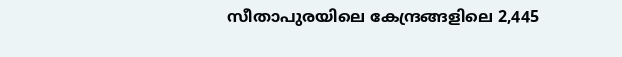സീതാപുരയിലെ കേന്ദ്രങ്ങളിലെ 2,445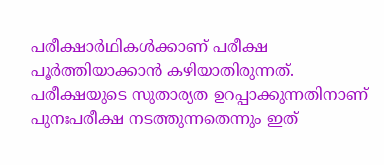പരീക്ഷാർഥികൾക്കാണ് പരീക്ഷ പൂർത്തിയാക്കാൻ കഴിയാതിരുന്നത്. പരീക്ഷയുടെ സുതാര്യത ഉറപ്പാക്കുന്നതിനാണ് പുനഃപരീക്ഷ നടത്തുന്നതെന്നും ഇത്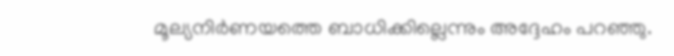മൂല്യനിർണയത്തെ ബാധിക്കില്ലെന്നും അദ്ദേഹം പറഞ്ഞു.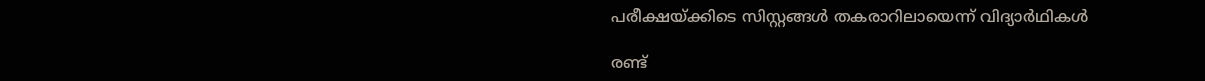പരീക്ഷയ്ക്കിടെ സിസ്റ്റങ്ങൾ തകരാറിലായെന്ന് വിദ്യാർഥികൾ

രണ്ട്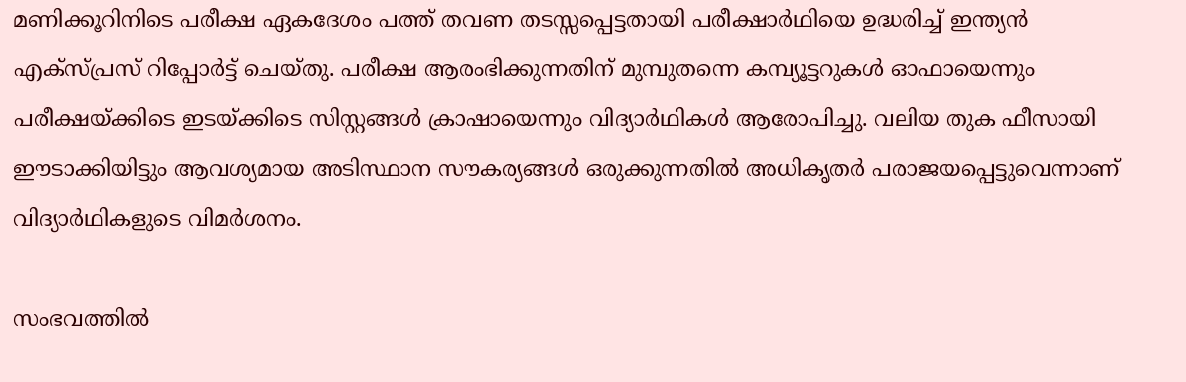മണിക്കൂറിനിടെ പരീക്ഷ ഏകദേശം പത്ത് തവണ തടസ്സപ്പെട്ടതായി പരീക്ഷാർഥിയെ ഉദ്ധരിച്ച് ഇന്ത്യൻ എക്സ്പ്രസ് റിപ്പോർട്ട് ചെയ്തു. പരീക്ഷ ആരംഭിക്കുന്നതിന് മുമ്പുതന്നെ കമ്പ്യൂട്ടറുകൾ ഓഫായെന്നും പരീക്ഷയ്ക്കിടെ ഇടയ്ക്കിടെ സിസ്റ്റങ്ങൾ ക്രാഷായെന്നും വിദ്യാർഥികൾ ആരോപിച്ചു. വലിയ തുക ഫീസായി ഈടാക്കിയിട്ടും ആവശ്യമായ അടിസ്ഥാന സൗകര്യങ്ങൾ ഒരുക്കുന്നതിൽ അധികൃതർ പരാജയപ്പെട്ടുവെന്നാണ് വിദ്യാർഥികളുടെ വിമർശനം.

സംഭവത്തിൽ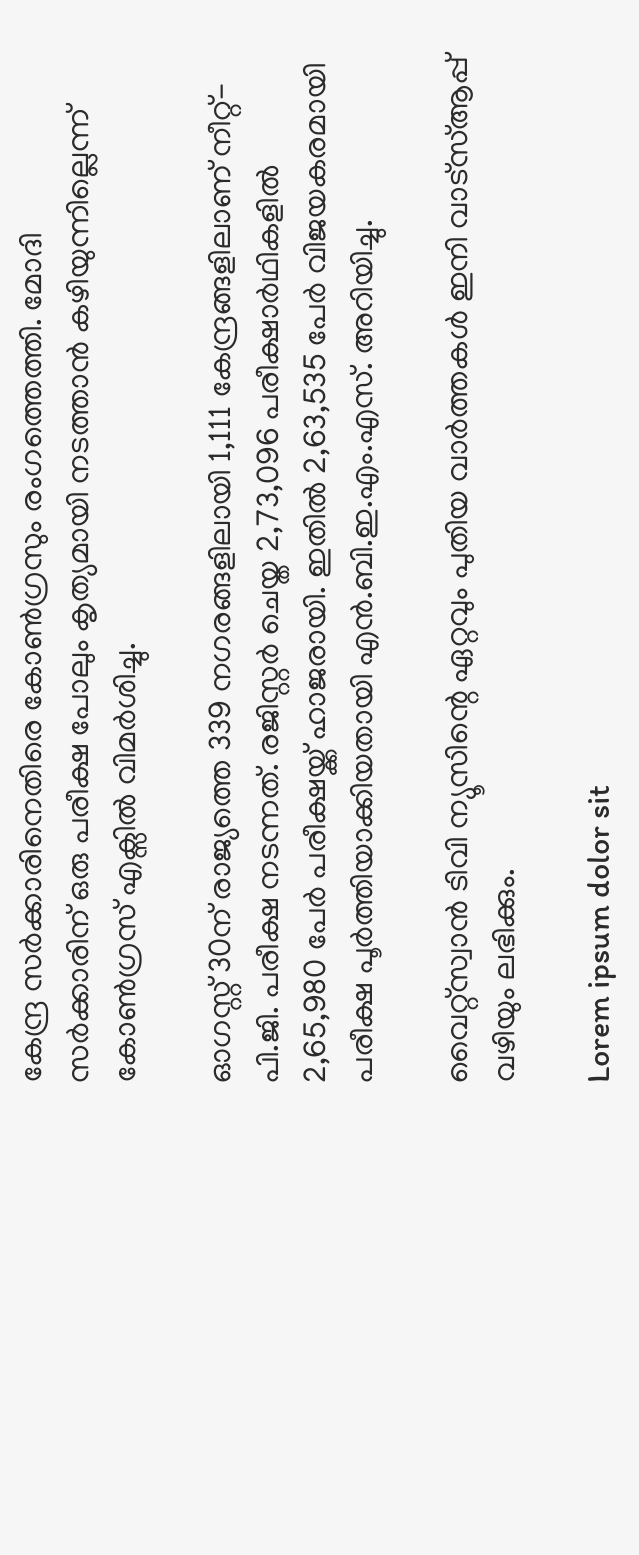കേന്ദ്ര സർക്കാരിനെതിരെ കോൺഗ്രസും രംഗത്തെത്തി. മോദി സർക്കാരിന് ഒരു പരീക്ഷ പോലും കൃത്യമായി നടത്താൻ കഴിയുന്നില്ലെന്ന് കോൺഗ്രസ് എക്സിൽ വിമർശിച്ചു.

ഓഗസ്റ്റ് 30ന് രാജ്യത്തെ 339 നഗരങ്ങളിലായി 1,111 കേന്ദ്രങ്ങളിലാണ് നീറ്റ്-പി.ജി. പരീക്ഷ നടന്നത്. രജിസ്റ്റർ ചെയ്ത 2,73,096 പരീക്ഷാർഥികളിൽ 2,65,980 പേർ പരീക്ഷയ്ക്ക് ഹാജരായി. ഇതിൽ 2,63,535 പേർ വിജയകരമായി പരീക്ഷ പൂർത്തിയാക്കിയതായി എൻ.ബി.ഇ.എം.എസ്. അറിയിച്ചു.

വൈറ്റ്സ്വാൻ ടിവി ന്യൂസിന്റെ ഏറ്റവും പുതിയ വാർത്തകൾ ഇനി വാട്സ്ആപ്പ് വഴിയും ലഭിക്കും.

Lorem ipsum dolor sit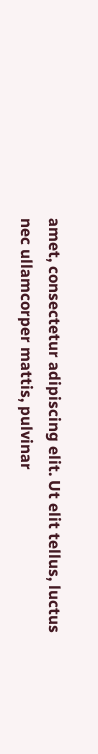amet, consectetur adipiscing elit. Ut elit tellus, luctus nec ullamcorper mattis, pulvinar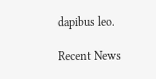dapibus leo.

Recent News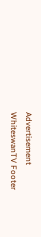Advertisement
WhiteswanTV Footer